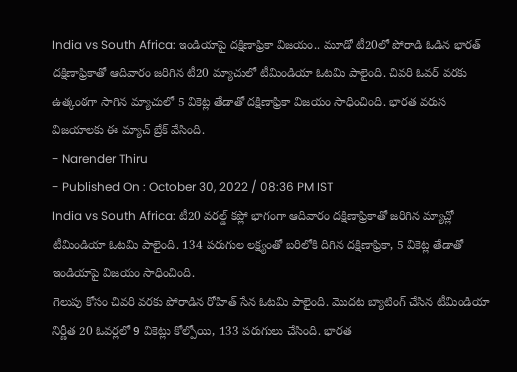India vs South Africa: ఇండియాపై దక్షిణాఫ్రికా విజయం.. మూడో టీ20లో పోరాడి ఓడిన భారత్
దక్షిణాఫ్రికాతో ఆదివారం జరిగిన టీ20 మ్యాచులో టీమిండియా ఓటమి పాలైంది. చివరి ఓవర్ వరకు ఉత్కంఠగా సాగిన మ్యాచులో 5 వికెట్ల తేడాతో దక్షిణాఫ్రికా విజయం సాధించింది. భారత వరుస విజయాలకు ఈ మ్యాచ్ బ్రేక్ వేసింది.
- Narender Thiru
- Published On : October 30, 2022 / 08:36 PM IST
India vs South Africa: టీ20 వరల్డ్ కప్లో భాగంగా ఆదివారం దక్షిణాఫ్రికాతో జరిగిన మ్యాచ్లో టీమిండియా ఓటమి పాలైంది. 134 పరుగుల లక్ష్యంతో బరిలోకి దిగిన దక్షిణాఫ్రికా, 5 వికెట్ల తేడాతో ఇండియాపై విజయం సాధించింది.
గెలుపు కోసం చివరి వరకు పోరాడిన రోహిత్ సేన ఓటమి పాలైంది. మొదట బ్యాటింగ్ చేసిన టీమిండియా నిర్ణీత 20 ఓవర్లలో 9 వికెట్లు కోల్పోయి, 133 పరుగులు చేసింది. భారత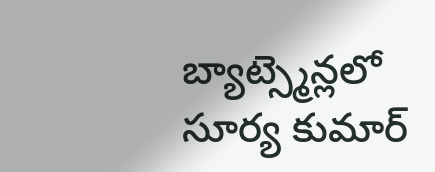బ్యాట్స్మెన్లలో సూర్య కుమార్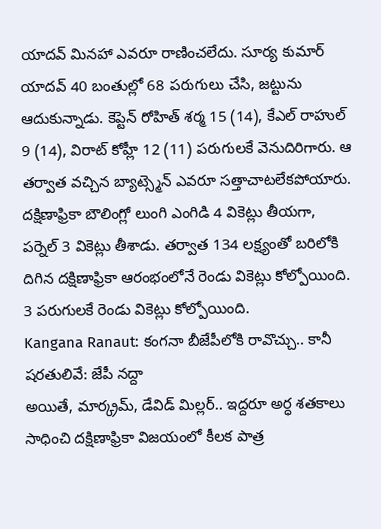యాదవ్ మినహా ఎవరూ రాణించలేదు. సూర్య కుమార్ యాదవ్ 40 బంతుల్లో 68 పరుగులు చేసి, జట్టును ఆదుకున్నాడు. కెప్టెన్ రోహిత్ శర్మ 15 (14), కేఎల్ రాహుల్ 9 (14), విరాట్ కోహ్లీ 12 (11) పరుగులకే వెనుదిరిగారు. ఆ తర్వాత వచ్చిన బ్యాట్స్మెన్ ఎవరూ సత్తాచాటలేకపోయారు. దక్షిణాఫ్రికా బౌలింగ్లో లుంగి ఎంగిడి 4 వికెట్లు తీయగా, పర్నెల్ 3 వికెట్లు తీశాడు. తర్వాత 134 లక్ష్యంతో బరిలోకి దిగిన దక్షిణాఫ్రికా ఆరంభంలోనే రెండు వికెట్లు కోల్పోయింది. 3 పరుగులకే రెండు వికెట్లు కోల్పోయింది.
Kangana Ranaut: కంగనా బీజేపీలోకి రావొచ్చు.. కానీ షరతులివే: జేపీ నద్దా
అయితే, మార్క్రమ్, డేవిడ్ మిల్లర్.. ఇద్దరూ అర్ధ శతకాలు సాధించి దక్షిణాఫ్రికా విజయంలో కీలక పాత్ర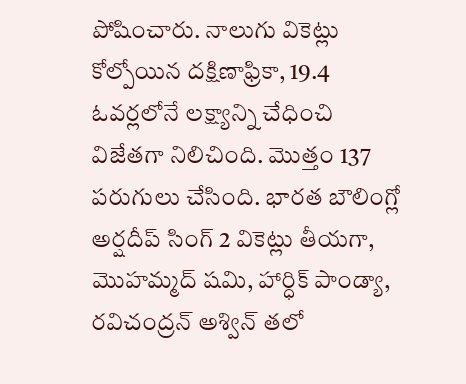పోషించారు. నాలుగు వికెట్లు కోల్పోయిన దక్షిణాఫ్రికా, 19.4 ఓవర్లలోనే లక్ష్యాన్ని చేధించి విజేతగా నిలిచింది. మొత్తం 137 పరుగులు చేసింది. భారత బౌలింగ్లో అర్షదీప్ సింగ్ 2 వికెట్లు తీయగా, మొహమ్మద్ షమి, హార్ధిక్ పాండ్యా, రవిచంద్రన్ అశ్విన్ తలో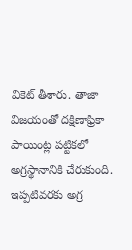వికెట్ తీశారు. తాజా విజయంతో దక్షిణాఫ్రికా పాయింట్ల పట్టికలో అగ్రస్థానానికి చేరుకుంది. ఇప్పటివరకు అగ్ర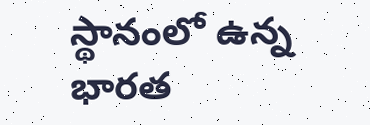స్థానంలో ఉన్న భారత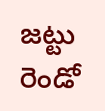జట్టు రెండో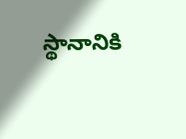స్థానానికి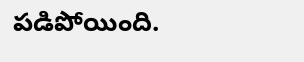పడిపోయింది.